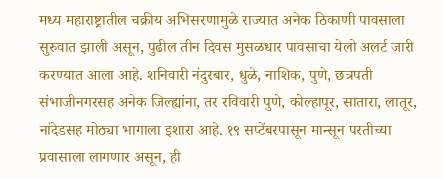मध्य महाराष्ट्रातील चक्रीय अभिसरणामुळे राज्यात अनेक ठिकाणी पावसाला सुरुवात झाली असून, पुढील तीन दिवस मुसळधार पावसाचा येलो अलर्ट जारी करण्यात आला आहे. शनिवारी नंदुरबार, धुळे, नाशिक, पुणे, छत्रपती संभाजीनगरसह अनेक जिल्ह्यांना, तर रविवारी पुणे, कोल्हापूर, सातारा, लातूर, नांदेडसह मोठ्या भागाला इशारा आहे. १९ सप्टेंबरपासून मान्सून परतीच्या प्रवासाला लागणार असून, ही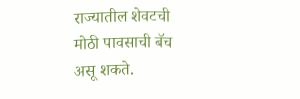राज्यातील शेवटची मोठी पावसाची बॅच असू शकते.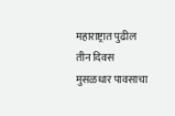महाराष्ट्रात पुढील तीन दिवस मुसळधार पावसाचा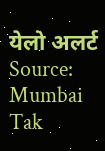येलो अलर्ट
Source: Mumbai Tak